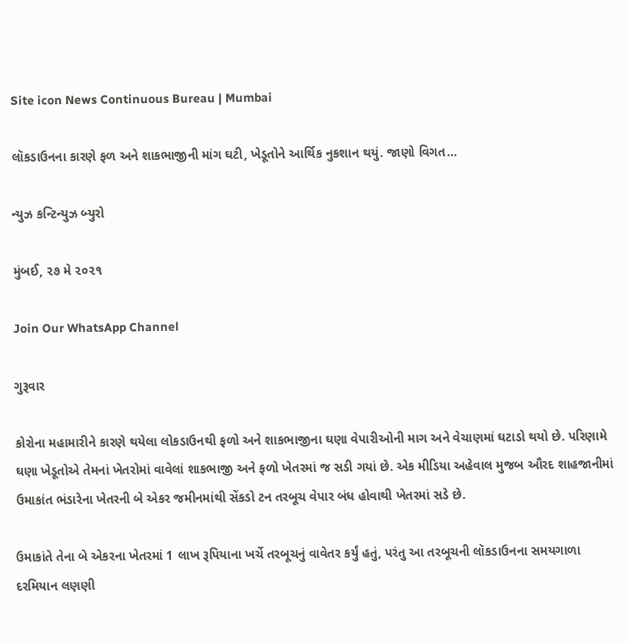Site icon News Continuous Bureau | Mumbai

લૉકડાઉનના કારણે ફળ અને શાકભાજીની માંગ ઘટી, ખેડૂતોને આર્થિક નુકશાન થયું. જાણો વિગત…

ન્યુઝ કન્ટિન્યુઝ બ્યુરો

મુંબઈ, ૨૭ મે ૨૦૨૧

Join Our WhatsApp Channel

ગુરૂવાર

કોરોના મહામારીને કારણે થયેલા લોકડાઉનથી ફળો અને શાકભાજીના ઘણા વેપારીઓની માગ અને વેચાણમાં ઘટાડો થયો છે. પરિણામે ઘણા ખેડૂતોએ તેમનાં ખેતરોમાં વાવેલાં શાકભાજી અને ફળો ખેતરમાં જ સડી ગયાં છે. એક મીડિયા અહેવાલ મુજબ ઔરદ શાહજાનીમાં ઉમાકાંત ભંડારેના ખેતરની બે એકર જમીનમાંથી સેંકડો ટન તરબૂચ વેપાર બંધ હોવાથી ખેતરમાં સડે છે.

ઉમાકાંતે તેના બે એકરના ખેતરમાં 1 લાખ રૂપિયાના ખર્ચે તરબૂચનું વાવેતર કર્યું હતું, પરંતુ આ તરબૂચની લૉકડાઉનના સમયગાળા દરમિયાન લણણી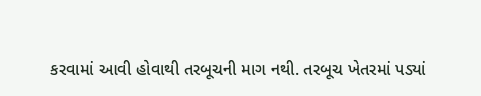કરવામાં આવી હોવાથી તરબૂચની માગ નથી. તરબૂચ ખેતરમાં પડ્યાં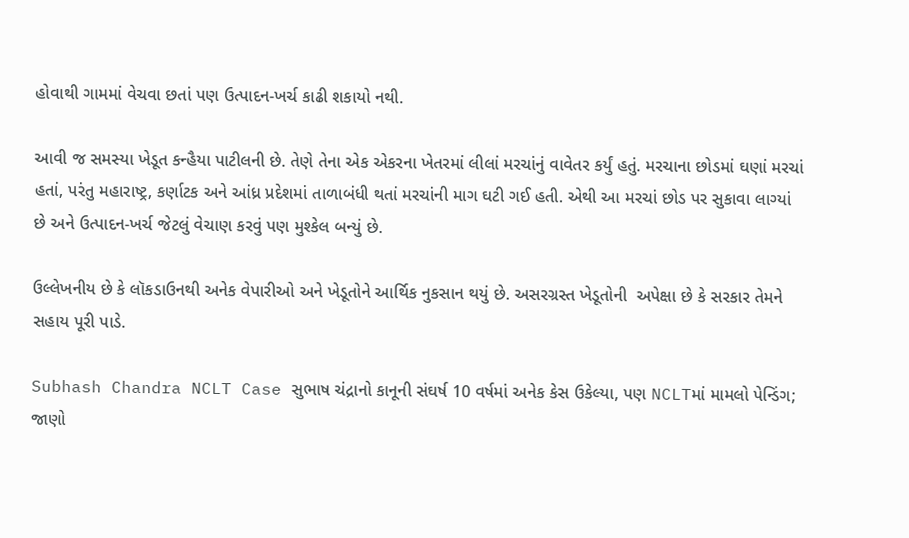હોવાથી ગામમાં વેચવા છતાં પણ ઉત્પાદન-ખર્ચ કાઢી શકાયો નથી.

આવી જ સમસ્યા ખેડૂત કન્હૈયા પાટીલની છે. તેણે તેના એક એકરના ખેતરમાં લીલાં મરચાંનું વાવેતર કર્યું હતું. મરચાના છોડમાં ઘણાં મરચાં હતાં, પરંતુ મહારાષ્ટ્ર, કર્ણાટક અને આંધ્ર પ્રદેશમાં તાળાબંધી થતાં મરચાંની માગ ઘટી ગઈ હતી. એથી આ મરચાં છોડ પર સુકાવા લાગ્યાં છે અને ઉત્પાદન-ખર્ચ જેટલું વેચાણ કરવું પણ મુશ્કેલ બન્યું છે.

ઉલ્લેખનીય છે કે લૉકડાઉનથી અનેક વેપારીઓ અને ખેડૂતોને આર્થિક નુકસાન થયું છે. અસરગ્રસ્ત ખેડૂતોની  અપેક્ષા છે કે સરકાર તેમને સહાય પૂરી પાડે.

Subhash Chandra NCLT Case સુભાષ ચંદ્રાનો કાનૂની સંઘર્ષ 10 વર્ષમાં અનેક કેસ ઉકેલ્યા, પણ NCLTમાં મામલો પેન્ડિંગ; જાણો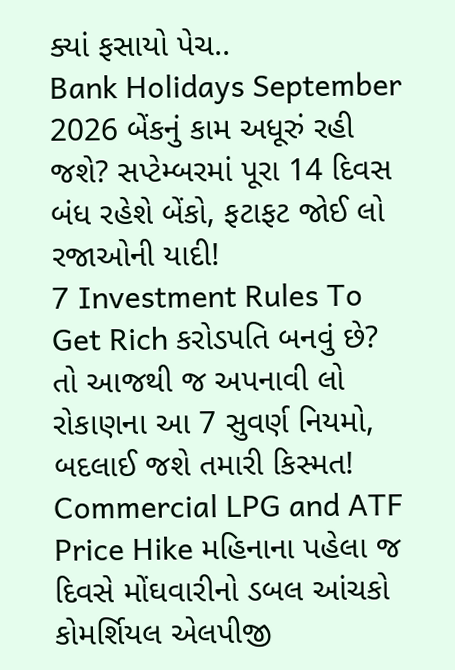ક્યાં ફસાયો પેચ..
Bank Holidays September 2026 બેંકનું કામ અધૂરું રહી જશે? સપ્ટેમ્બરમાં પૂરા 14 દિવસ બંધ રહેશે બેંકો, ફટાફટ જોઈ લો રજાઓની યાદી!
7 Investment Rules To Get Rich કરોડપતિ બનવું છે? તો આજથી જ અપનાવી લો રોકાણના આ 7 સુવર્ણ નિયમો, બદલાઈ જશે તમારી કિસ્મત!
Commercial LPG and ATF Price Hike મહિનાના પહેલા જ દિવસે મોંઘવારીનો ડબલ આંચકો કોમર્શિયલ એલપીજી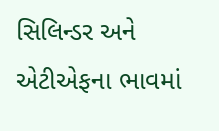સિલિન્ડર અને એટીએફના ભાવમાં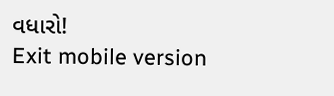વધારો!
Exit mobile version